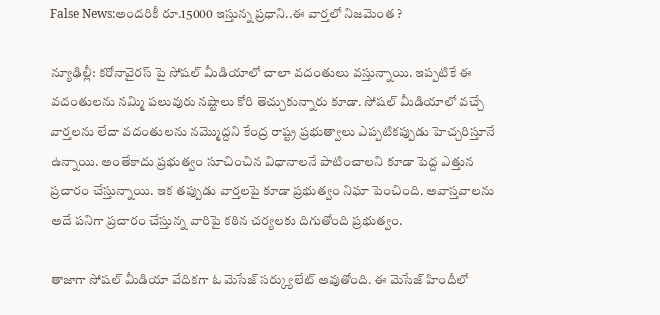False News:అందరికీ రూ.15000 ఇస్తున్న ప్రధాని..ఈ వార్తలో నిజమెంత ?

న్యూఢిల్లీ: కరోనావైరస్ పై సోషల్ మీడియాలో చాలా వదంతులు వస్తున్నాయి. ఇప్పటికే ఈ వదంతులను నమ్మి పలువురు నష్టాలు కోరి తెచ్చుకున్నారు కూడా. సోషల్ మీడియాలో వచ్చే వార్తలను లేదా వదంతులను నమ్మొద్దని కేంద్ర రాష్ట్ర ప్రభుత్వాలు ఎప్పటికప్పుడు హెచ్చరిస్తూనే ఉన్నాయి. అంతేకాదు ప్రభుత్వం సూచించిన విధానాలనే పాటించాలని కూడా పెద్ద ఎత్తున ప్రచారం చేస్తున్నాయి. ఇక తప్పుడు వార్తలపై కూడా ప్రభుత్వం నిఘా పెంచింది. అవాస్తవాలను అదే పనిగా ప్రచారం చేస్తున్న వారిపై కఠిన చర్యలకు దిగుతోంది ప్రభుత్వం.

తాజాగా సోషల్ మీడియా వేదికగా ఓ మెసేజ్ సర్క్యులేట్ అవుతోంది. ఈ మెసేజ్ హిందీలో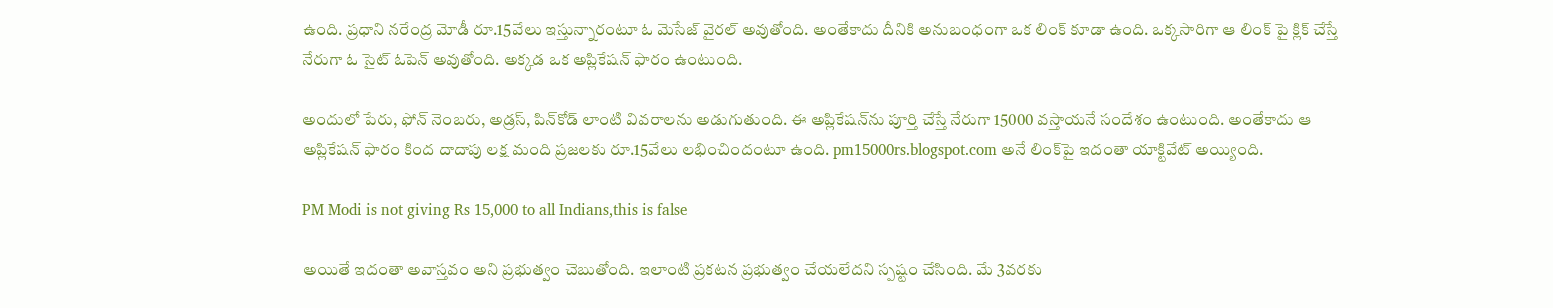ఉంది. ప్రధాని నరేంద్ర మోడీ రూ.15వేలు ఇస్తున్నారంటూ ఓ మెసేజ్ వైరల్ అవుతోంది. అంతేకాదు దీనికి అనుబంధంగా ఒక లింక్ కూడా ఉంది. ఒక్కసారిగా ఆ లింక్‌ పై క్లిక్ చేస్తే నేరుగా ఓ సైట్ ఓపెన్ అవుతోంది. అక్కడ ఒక అప్లికేషన్ ఫారం ఉంటుంది.

అందులో పేరు, ఫోన్ నెంబరు, అడ్రస్‌, పిన్‌కోడ్ లాంటి వివరాలను అడుగుతుంది. ఈ అప్లికేషన్‌ను పూర్తి చేస్తే నేరుగా 15000 వస్తాయనే సందేశం ఉంటుంది. అంతేకాదు ఆ అప్లికేషన్ ఫారం కింద దాదాపు లక్ష మంది ప్రజలకు రూ.15వేలు లభించిందంటూ ఉంది. pm15000rs.blogspot.com అనే లింక్‌పై ఇదంతా యాక్టివేట్ అయ్యింది.

PM Modi is not giving Rs 15,000 to all Indians,this is false

అయితే ఇదంతా అవాస్తవం అని ప్రభుత్వం చెబుతోంది. ఇలాంటి ప్రకటన ప్రభుత్వం చేయలేదని స్పష్టం చేసింది. మే 3వరకు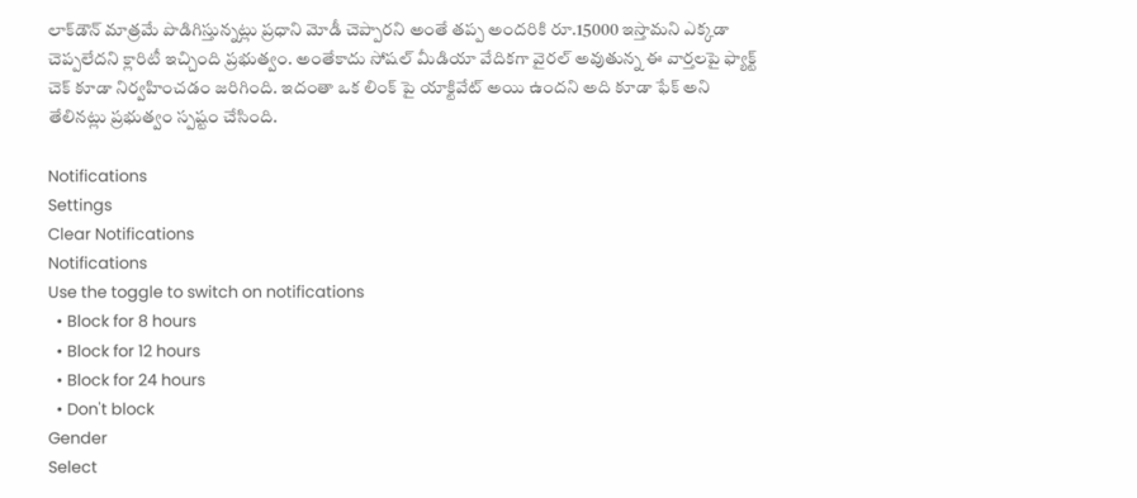లాక్‌డౌన్ మాత్రమే పొడిగిస్తున్నట్లు ప్రధాని మోడీ చెప్పారని అంతే తప్ప అందరికి రూ.15000 ఇస్తామని ఎక్కడా చెప్పలేదని క్లారిటీ ఇచ్చింది ప్రభుత్వం. అంతేకాదు సోషల్ మీడియా వేదికగా వైరల్ అవుతున్న ఈ వార్తలపై ఫ్యాక్ట్ చెక్ కూడా నిర్వహించడం జరిగింది. ఇదంతా ఒక లింక్‌ పై యాక్టివేట్ అయి ఉందని అది కూడా ఫేక్ అని తేలినట్లు ప్రభుత్వం స్పష్టం చేసింది.

Notifications
Settings
Clear Notifications
Notifications
Use the toggle to switch on notifications
  • Block for 8 hours
  • Block for 12 hours
  • Block for 24 hours
  • Don't block
Gender
Select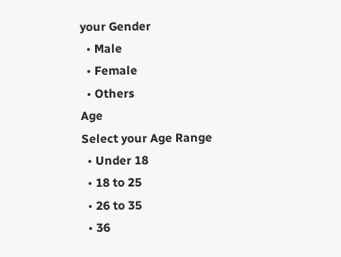your Gender
  • Male
  • Female
  • Others
Age
Select your Age Range
  • Under 18
  • 18 to 25
  • 26 to 35
  • 36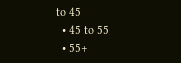to 45
  • 45 to 55
  • 55+